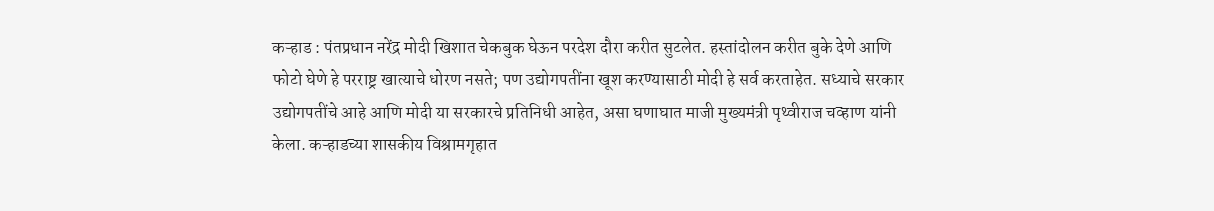कऱ्हाड : पंतप्रधान नरेंद्र मोदी खिशात चेकबुक घेऊन परदेश दौरा करीत सुटलेत. हस्तांदोलन करीत बुके देणे आणि फोटो घेणे हे परराष्ट्र खात्याचे धोरण नसते; पण उद्योगपतींना खूश करण्यासाठी मोदी हे सर्व करताहेत. सध्याचे सरकार उद्योगपतींचे आहे आणि मोदी या सरकारचे प्रतिनिधी आहेत, असा घणाघात माजी मुख्यमंत्री पृथ्वीराज चव्हाण यांनी केला. कऱ्हाडच्या शासकीय विश्रामगृहात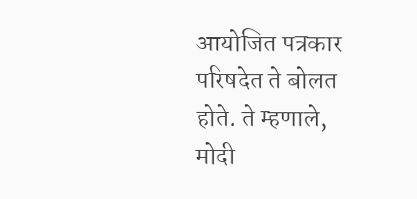आयोजित पत्रकार परिषदेत ते बोलत होते. ते म्हणाले, मोदी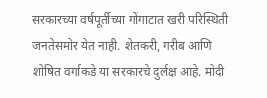सरकारच्या वर्षपूर्तीच्या गोंगाटात खरी परिस्थिती जनतेसमोर येत नाही. शेतकरी, गरीब आणि शोषित वर्गाकडे या सरकारचे दुर्लक्ष आहे. मोदी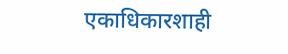एकाधिकारशाही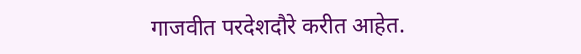गाजवीत परदेशदौरे करीत आहेत.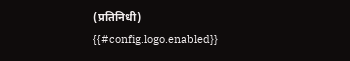(प्रतिनिधी)
{{#config.logo.enabled}}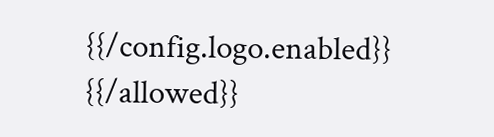{{/config.logo.enabled}}
{{/allowed}}